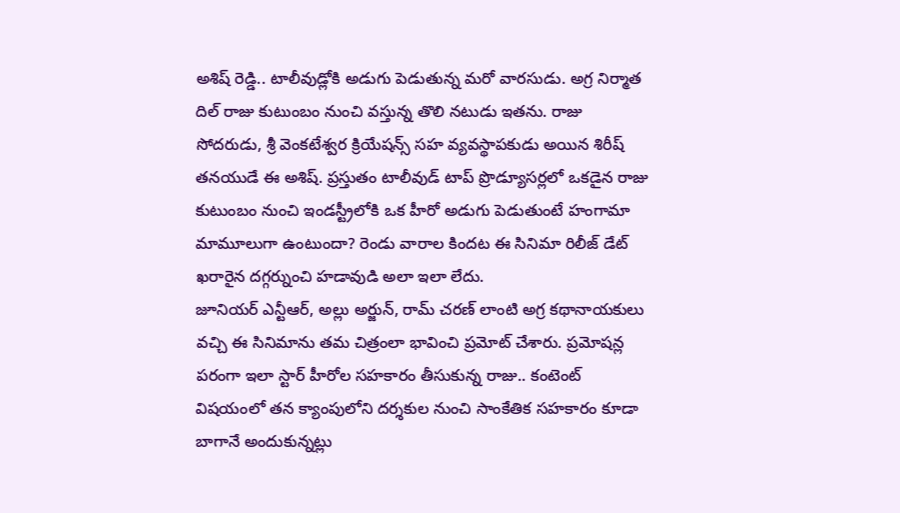అశిష్ రెడ్డి.. టాలీవుడ్లోకి అడుగు పెడుతున్న మరో వారసుడు. అగ్ర నిర్మాత దిల్ రాజు కుటుంబం నుంచి వస్తున్న తొలి నటుడు ఇతను. రాజు సోదరుడు, శ్రీ వెంకటేశ్వర క్రియేషన్స్ సహ వ్యవస్థాపకుడు అయిన శిరీష్ తనయుడే ఈ అశిష్. ప్రస్తుతం టాలీవుడ్ టాప్ ప్రొడ్యూసర్లలో ఒకడైన రాజు కుటుంబం నుంచి ఇండస్ట్రీలోకి ఒక హీరో అడుగు పెడుతుంటే హంగామా మామూలుగా ఉంటుందా? రెండు వారాల కిందట ఈ సినిమా రిలీజ్ డేట్ ఖరారైన దగ్గర్నుంచి హడావుడి అలా ఇలా లేదు.
జూనియర్ ఎన్టీఆర్, అల్లు అర్జున్, రామ్ చరణ్ లాంటి అగ్ర కథానాయకులు వచ్చి ఈ సినిమాను తమ చిత్రంలా భావించి ప్రమోట్ చేశారు. ప్రమోషన్ల పరంగా ఇలా స్టార్ హీరోల సహకారం తీసుకున్న రాజు.. కంటెంట్ విషయంలో తన క్యాంపులోని దర్శకుల నుంచి సాంకేతిక సహకారం కూడా బాగానే అందుకున్నట్లు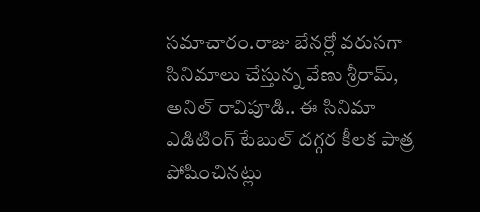సమాచారం.రాజు బేనర్లో వరుసగా సినిమాలు చేస్తున్న వేణు శ్రీరామ్, అనిల్ రావిపూడి.. ఈ సినిమా ఎడిటింగ్ టేబుల్ దగ్గర కీలక పాత్ర పోషించినట్లు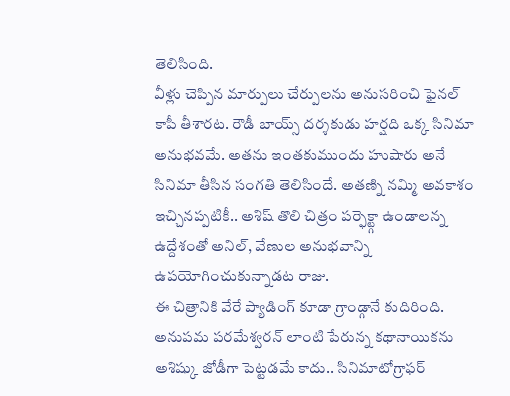తెలిసింది.
వీళ్లు చెప్పిన మార్పులు చేర్పులను అనుసరించి ఫైనల్ కాపీ తీశారట. రౌడీ బాయ్స్ దర్శకుడు హర్షది ఒక్క సినిమా అనుభవమే. అతను ఇంతకుముందు హుషారు అనే సినిమా తీసిన సంగతి తెలిసిందే. అతణ్ని నమ్మి అవకాశం ఇచ్చినప్పటికీ.. అశిష్ తొలి చిత్రం పర్ఫెక్ట్గా ఉండాలన్న ఉద్దేశంతో అనిల్, వేణుల అనుభవాన్ని ఉపయోగించుకున్నాడట రాజు.
ఈ చిత్రానికి వేరే ప్యాడింగ్ కూడా గ్రాండ్గానే కుదిరింది. అనుపమ పరమేశ్వరన్ లాంటి పేరున్న కథానాయికను అశిష్కు జోడీగా పెట్టడమే కాదు.. సినిమాటోగ్రాఫర్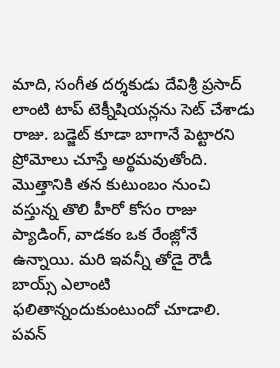మాది, సంగీత దర్శకుడు దేవిశ్రీ ప్రసాద్ లాంటి టాప్ టెక్నీషియన్లను సెట్ చేశాడు రాజు. బడ్జెట్ కూడా బాగానే పెట్టారని ప్రోమోలు చూస్తే అర్థమవుతోంది. మొత్తానికి తన కుటుంబం నుంచి వస్తున్న తొలి హీరో కోసం రాజు ప్యాడింగ్, వాడకం ఒక రేంజ్లోనే ఉన్నాయి. మరి ఇవన్నీ తోడై రౌడీ బాయ్స్ ఎలాంటి ఫలితాన్నందుకుంటుందో చూడాలి.
పవన్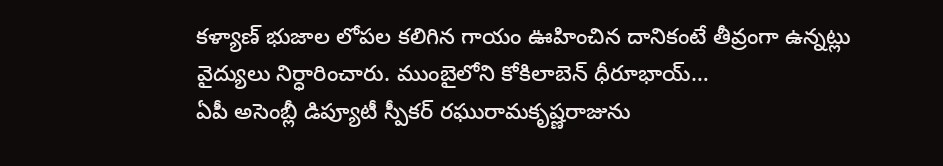కళ్యాణ్ భుజాల లోపల కలిగిన గాయం ఊహించిన దానికంటే తీవ్రంగా ఉన్నట్లు వైద్యులు నిర్ధారించారు. ముంబైలోని కోకిలాబెన్ ధీరూభాయ్…
ఏపీ అసెంబ్లీ డిప్యూటీ స్పీకర్ రఘురామకృష్ణరాజును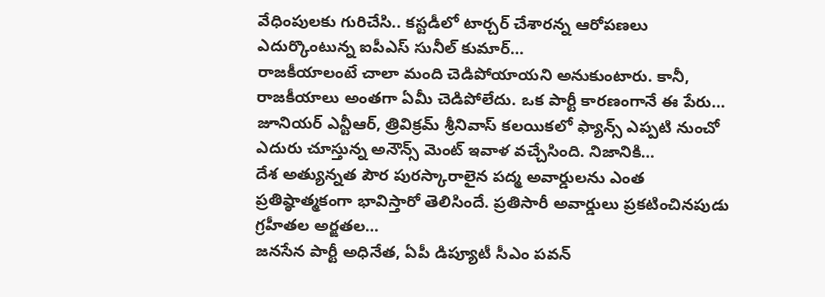వేధింపులకు గురిచేసి.. కస్టడీలో టార్చర్ చేశారన్న ఆరోపణలు ఎదుర్కొంటున్న ఐపీఎస్ సునీల్ కుమార్…
రాజకీయాలంటే చాలా మంది చెడిపోయాయని అనుకుంటారు. కానీ, రాజకీయాలు అంతగా ఏమీ చెడిపోలేదు. ఒక పార్టీ కారణంగానే ఈ పేరు…
జూనియర్ ఎన్టీఆర్, త్రివిక్రమ్ శ్రీనివాస్ కలయికలో ఫ్యాన్స్ ఎప్పటి నుంచో ఎదురు చూస్తున్న అనౌన్స్ మెంట్ ఇవాళ వచ్చేసింది. నిజానికి…
దేశ అత్యున్నత పౌర పురస్కారాలైన పద్మ అవార్డులను ఎంత ప్రతిష్ఠాత్మకంగా భావిస్తారో తెలిసిందే. ప్రతిసారీ అవార్డులు ప్రకటించినపుడు గ్రహీతల అర్ఙతల…
జనసేన పార్టీ అధినేత, ఏపీ డిప్యూటీ సీఎం పవన్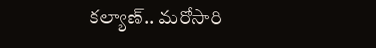కల్యాణ్.. మరోసారి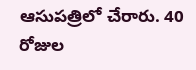ఆసుపత్రిలో చేరారు. 40 రోజుల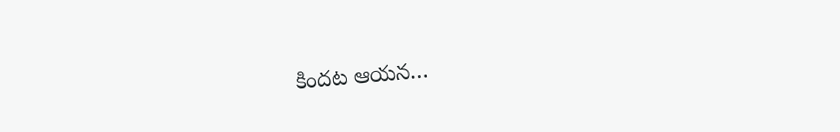కిందట ఆయన…